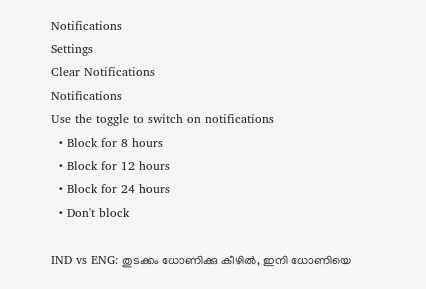Notifications
Settings
Clear Notifications
Notifications
Use the toggle to switch on notifications
  • Block for 8 hours
  • Block for 12 hours
  • Block for 24 hours
  • Don't block

IND vs ENG: തുടക്കം ധോണിക്കു കീഴില്‍, ഇനി ധോണിയെ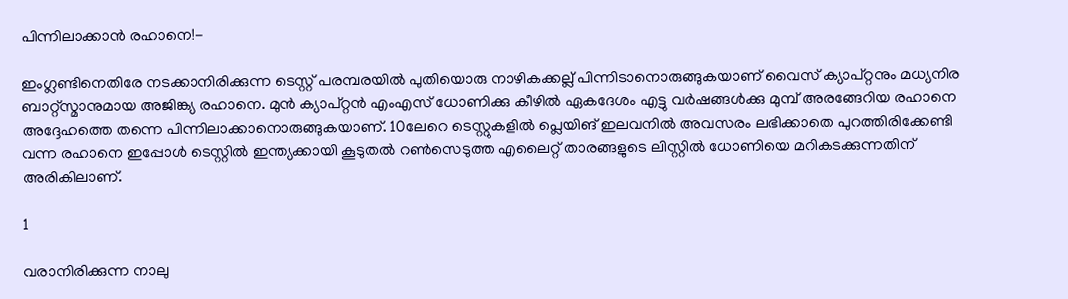പിന്നിലാക്കാന്‍ രഹാനെ!-

ഇംഗ്ലണ്ടിനെതിരേ നടക്കാനിരിക്കുന്ന ടെസ്റ്റ് പരമ്പരയില്‍ പുതിയൊരു നാഴികക്കല്ല് പിന്നിടാനൊരുങ്ങുകയാണ് വൈസ് ക്യാപ്റ്റനും മധ്യനിര ബാറ്റ്‌സ്മാനുമായ അജിങ്ക്യ രഹാനെ. മുന്‍ ക്യാപ്റ്റന്‍ എംഎസ് ധോണിക്കു കീഴില്‍ ഏകദേശം എട്ടു വര്‍ഷങ്ങള്‍ക്കു മുമ്പ് അരങ്ങേറിയ രഹാനെ അദ്ദേഹത്തെ തന്നെ പിന്നിലാക്കാനൊരുങ്ങുകയാണ്. 10ലേറെ ടെസ്റ്റുകളില്‍ പ്ലെയിങ് ഇലവനില്‍ അവസരം ലഭിക്കാതെ പുറത്തിരിക്കേണ്ടി വന്ന രഹാനെ ഇപ്പോള്‍ ടെസ്റ്റില്‍ ഇന്ത്യക്കായി കൂടുതല്‍ റണ്‍സെടുത്ത എലൈറ്റ് താരങ്ങളുടെ ലിസ്റ്റില്‍ ധോണിയെ മറികടക്കുന്നതിന് അരികിലാണ്.

1

വരാനിരിക്കുന്ന നാലു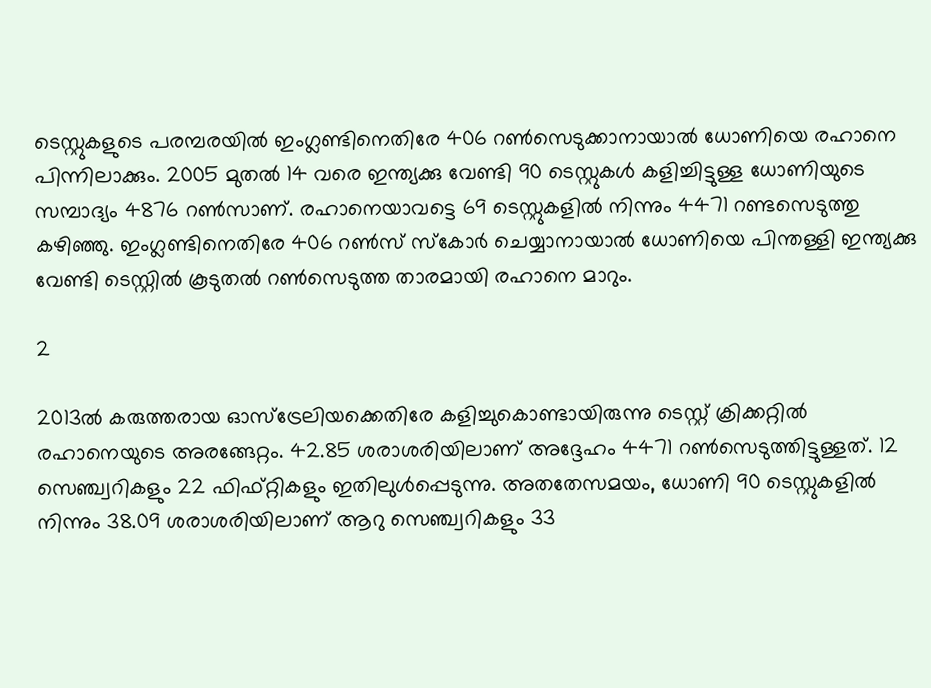ടെസ്റ്റുകളുടെ പരമ്പരയില്‍ ഇംഗ്ലണ്ടിനെതിരേ 406 റണ്‍സെടുക്കാനായാല്‍ ധോണിയെ രഹാനെ പിന്നിലാക്കും. 2005 മുതല്‍ 14 വരെ ഇന്ത്യക്കു വേണ്ടി 90 ടെസ്റ്റുകള്‍ കളിച്ചിട്ടുള്ള ധോണിയുടെ സമ്പാദ്യം 4876 റണ്‍സാണ്. രഹാനെയാവട്ടെ 69 ടെസ്റ്റുകളില്‍ നിന്നും 4471 റണ്ടസെടുത്തു കഴിഞ്ഞു. ഇംഗ്ലണ്ടിനെതിരേ 406 റണ്‍സ് സ്‌കോര്‍ ചെയ്യാനായാല്‍ ധോണിയെ പിന്തള്ളി ഇന്ത്യക്കു വേണ്ടി ടെസ്റ്റില്‍ കൂടുതല്‍ റണ്‍സെടുത്ത താരമായി രഹാനെ മാറും.

2

2013ല്‍ കരുത്തരായ ഓസ്‌ട്രേലിയക്കെതിരേ കളിച്ചുകൊണ്ടായിരുന്നു ടെസ്റ്റ് ക്രിക്കറ്റില്‍ രഹാനെയുടെ അരങ്ങേറ്റം. 42.85 ശരാശരിയിലാണ് അദ്ദേഹം 4471 റണ്‍സെടുത്തിട്ടുള്ളത്. 12 സെഞ്ച്വറികളും 22 ഫിഫ്റ്റികളും ഇതിലുള്‍പ്പെടുന്നു. അതതേസമയം, ധോണി 90 ടെസ്റ്റുകളില്‍ നിന്നും 38.09 ശരാശരിയിലാണ് ആറു സെഞ്ച്വറികളും 33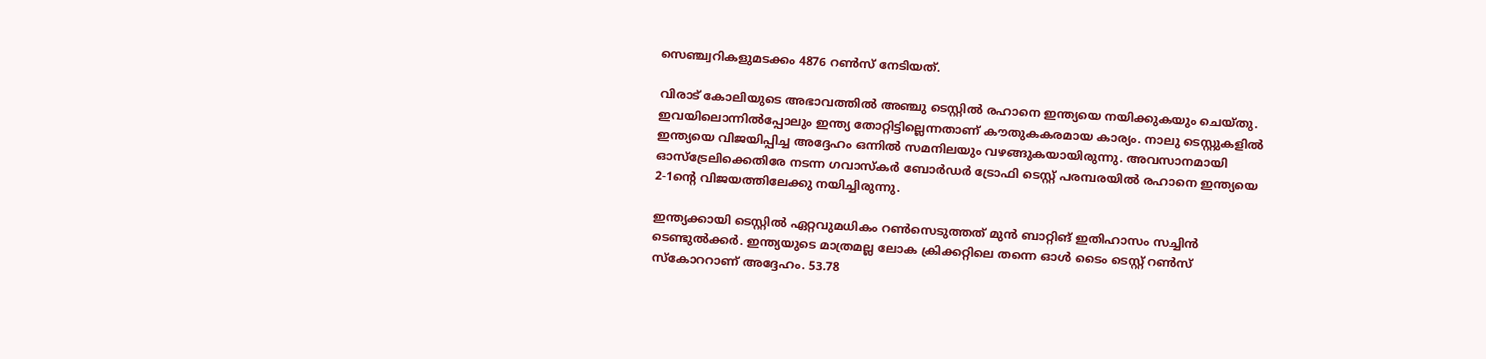സെഞ്ച്വറികളുമടക്കം 4876 റണ്‍സ് നേടിയത്.

വിരാട് കോലിയുടെ അഭാവത്തില്‍ അഞ്ചു ടെസ്റ്റില്‍ രഹാനെ ഇന്ത്യയെ നയിക്കുകയും ചെയ്തു. ഇവയിലൊന്നില്‍പ്പോലും ഇന്ത്യ തോറ്റിട്ടില്ലെന്നതാണ് കൗതുകകരമായ കാര്യം. നാലു ടെസ്റ്റുകളില്‍ ഇന്ത്യയെ വിജയിപ്പിച്ച അദ്ദേഹം ഒന്നില്‍ സമനിലയും വഴങ്ങുകയായിരുന്നു. അവസാനമായി ഓസ്‌ട്രേലിക്കെതിരേ നടന്ന ഗവാസ്‌കര്‍ ബോര്‍ഡര്‍ ട്രോഫി ടെസ്റ്റ് പരമ്പരയില്‍ രഹാനെ ഇന്ത്യയെ 2-1ന്റെ വിജയത്തിലേക്കു നയിച്ചിരുന്നു.

ഇന്ത്യക്കായി ടെസ്റ്റില്‍ ഏറ്റവുമധികം റണ്‍സെടുത്തത് മുന്‍ ബാറ്റിങ് ഇതിഹാസം സച്ചിന്‍ ടെണ്ടുല്‍ക്കര്‍. ഇന്ത്യയുടെ മാത്രമല്ല ലോക ക്രിക്കറ്റിലെ തന്നെ ഓള്‍ ടൈം ടെസ്റ്റ് റണ്‍സ് സ്‌കോററാണ് അദ്ദേഹം. 53.78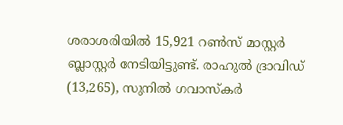ശരാശരിയില്‍ 15,921 റണ്‍സ് മാസ്റ്റര്‍ ബ്ലാസ്റ്റര്‍ നേടിയിട്ടുണ്ട്. രാഹുല്‍ ദ്രാവിഡ് (13,265), സുനില്‍ ഗവാസ്‌കര്‍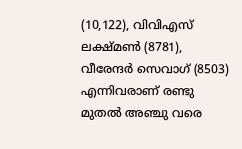(10,122), വിവിഎസ് ലക്ഷ്മണ്‍ (8781), വീരേന്ദര്‍ സെവാഗ് (8503) എന്നിവരാണ് രണ്ടു മുതല്‍ അഞ്ചു വരെ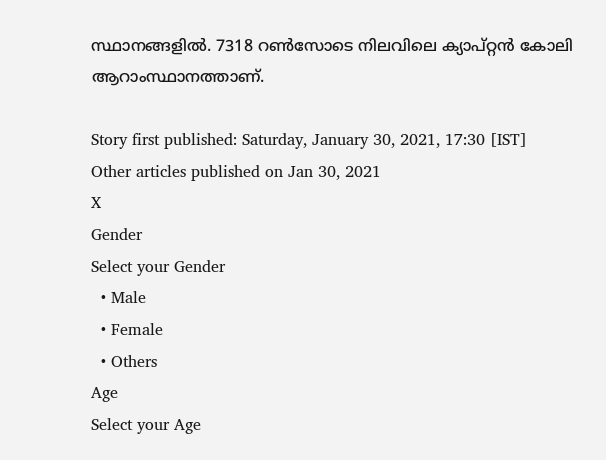സ്ഥാനങ്ങളില്‍. 7318 റണ്‍സോടെ നിലവിലെ ക്യാപ്റ്റന്‍ കോലി ആറാംസ്ഥാനത്താണ്.

Story first published: Saturday, January 30, 2021, 17:30 [IST]
Other articles published on Jan 30, 2021
X
Gender
Select your Gender
  • Male
  • Female
  • Others
Age
Select your Age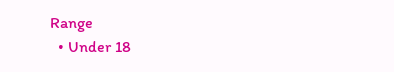Range
  • Under 18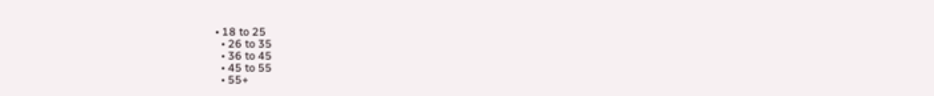• 18 to 25
  • 26 to 35
  • 36 to 45
  • 45 to 55
  • 55+